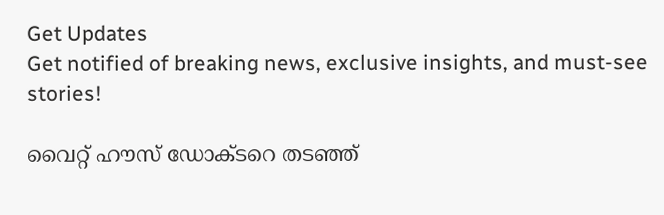Get Updates
Get notified of breaking news, exclusive insights, and must-see stories!

വൈറ്റ് ഹൗസ് ഡോക്ടറെ തടഞ്ഞ്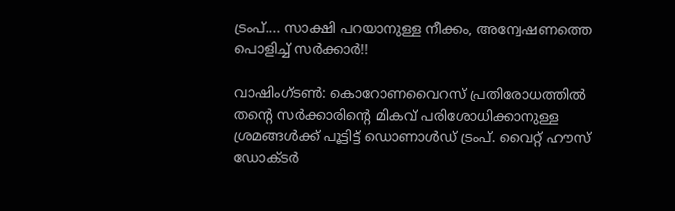ട്രംപ്.... സാക്ഷി പറയാനുള്ള നീക്കം, അന്വേഷണത്തെ പൊളിച്ച് സര്‍ക്കാര്‍!!

വാഷിംഗ്ടണ്‍: കൊറോണവൈറസ് പ്രതിരോധത്തില്‍ തന്റെ സര്‍ക്കാരിന്റെ മികവ് പരിശോധിക്കാനുള്ള ശ്രമങ്ങള്‍ക്ക് പൂട്ടിട്ട് ഡൊണാള്‍ഡ് ട്രംപ്. വൈറ്റ് ഹൗസ് ഡോക്ടര്‍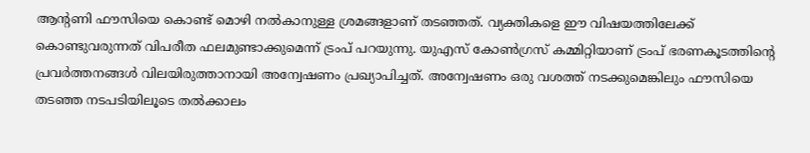ആന്റണി ഫൗസിയെ കൊണ്ട് മൊഴി നല്‍കാനുള്ള ശ്രമങ്ങളാണ് തടഞ്ഞത്. വ്യക്തികളെ ഈ വിഷയത്തിലേക്ക് കൊണ്ടുവരുന്നത് വിപരീത ഫലമുണ്ടാക്കുമെന്ന് ട്രംപ് പറയുന്നു. യുഎസ് കോണ്‍ഗ്രസ് കമ്മിറ്റിയാണ് ട്രംപ് ഭരണകൂടത്തിന്റെ പ്രവര്‍ത്തനങ്ങള്‍ വിലയിരുത്താനായി അന്വേഷണം പ്രഖ്യാപിച്ചത്. അന്വേഷണം ഒരു വശത്ത് നടക്കുമെങ്കിലും ഫൗസിയെ തടഞ്ഞ നടപടിയിലൂടെ തല്‍ക്കാലം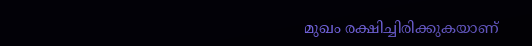മുഖം രക്ഷിച്ചിരിക്കുകയാണ്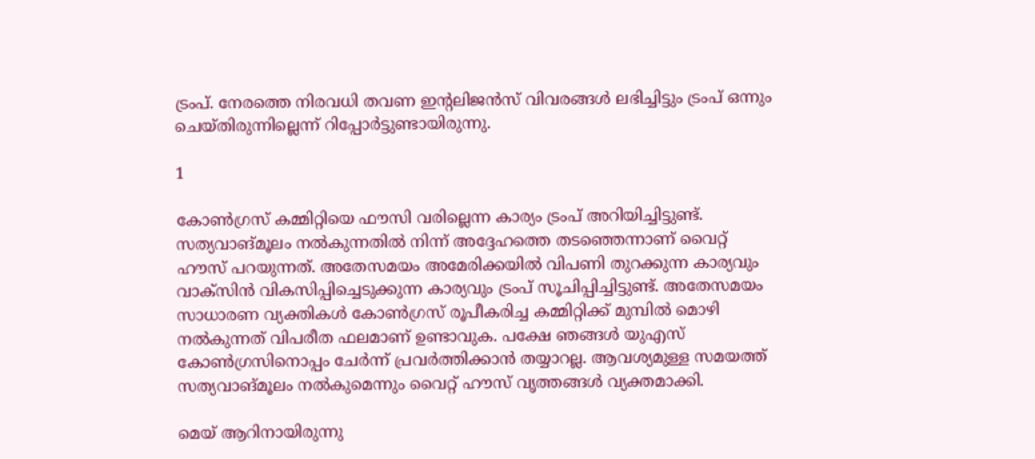ട്രംപ്. നേരത്തെ നിരവധി തവണ ഇന്റലിജന്‍സ് വിവരങ്ങള്‍ ലഭിച്ചിട്ടും ട്രംപ് ഒന്നും ചെയ്തിരുന്നില്ലെന്ന് റിപ്പോര്‍ട്ടുണ്ടായിരുന്നു.

1

കോണ്‍ഗ്രസ് കമ്മിറ്റിയെ ഫൗസി വരില്ലെന്ന കാര്യം ട്രംപ് അറിയിച്ചിട്ടുണ്ട്. സത്യവാങ്മൂലം നല്‍കുന്നതില്‍ നിന്ന് അദ്ദേഹത്തെ തടഞ്ഞെന്നാണ് വൈറ്റ് ഹൗസ് പറയുന്നത്. അതേസമയം അമേരിക്കയില്‍ വിപണി തുറക്കുന്ന കാര്യവും വാക്‌സിന്‍ വികസിപ്പിച്ചെടുക്കുന്ന കാര്യവും ട്രംപ് സൂചിപ്പിച്ചിട്ടുണ്ട്. അതേസമയം സാധാരണ വ്യക്തികള്‍ കോണ്‍ഗ്രസ് രൂപീകരിച്ച കമ്മിറ്റിക്ക് മുമ്പില്‍ മൊഴി നല്‍കുന്നത് വിപരീത ഫലമാണ് ഉണ്ടാവുക. പക്ഷേ ഞങ്ങള്‍ യുഎസ് കോണ്‍ഗ്രസിനൊപ്പം ചേര്‍ന്ന് പ്രവര്‍ത്തിക്കാന്‍ തയ്യാറല്ല. ആവശ്യമുള്ള സമയത്ത് സത്യവാങ്മൂലം നല്‍കുമെന്നും വൈറ്റ് ഹൗസ് വൃത്തങ്ങള്‍ വ്യക്തമാക്കി.

മെയ് ആറിനായിരുന്നു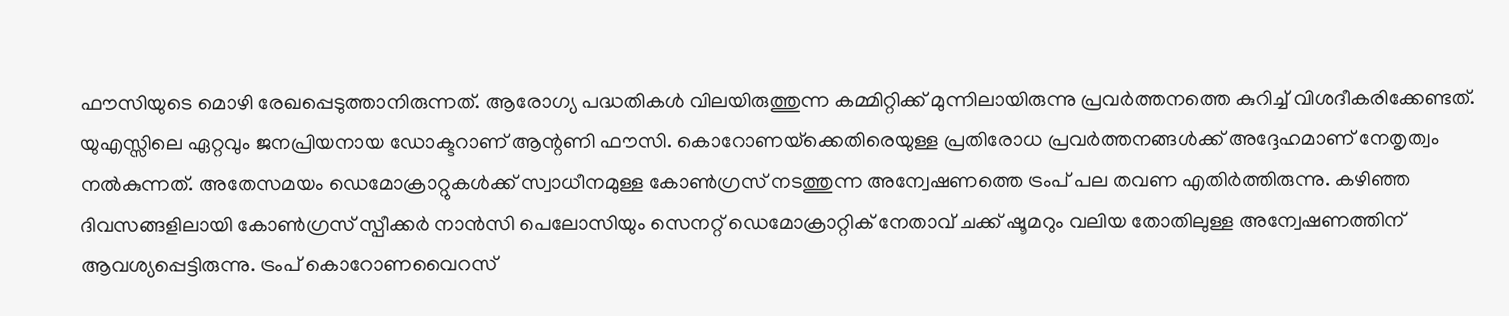ഫൗസിയുടെ മൊഴി രേഖപ്പെടുത്താനിരുന്നത്. ആരോഗ്യ പദ്ധതികള്‍ വിലയിരുത്തുന്ന കമ്മിറ്റിക്ക് മുന്നിലായിരുന്നു പ്രവര്‍ത്തനത്തെ കുറിച്ച് വിശദീകരിക്കേണ്ടത്. യുഎസ്സിലെ ഏറ്റവും ജനപ്രിയനായ ഡോക്ടറാണ് ആന്റണി ഫൗസി. കൊറോണയ്‌ക്കെതിരെയുള്ള പ്രതിരോധ പ്രവര്‍ത്തനങ്ങള്‍ക്ക് അദ്ദേഹമാണ് നേതൃത്വം നല്‍കുന്നത്. അതേസമയം ഡെമോക്രാറ്റുകള്‍ക്ക് സ്വാധീനമുള്ള കോണ്‍ഗ്രസ് നടത്തുന്ന അന്വേഷണത്തെ ട്രംപ് പല തവണ എതിര്‍ത്തിരുന്നു. കഴിഞ്ഞ ദിവസങ്ങളിലായി കോണ്‍ഗ്രസ് സ്പീക്കര്‍ നാന്‍സി പെലോസിയും സെനറ്റ് ഡെമോക്രാറ്റിക് നേതാവ് ചക്ക് ഷൂമറും വലിയ തോതിലുള്ള അന്വേഷണത്തിന് ആവശ്യപ്പെട്ടിരുന്നു. ട്രംപ് കൊറോണവൈറസ്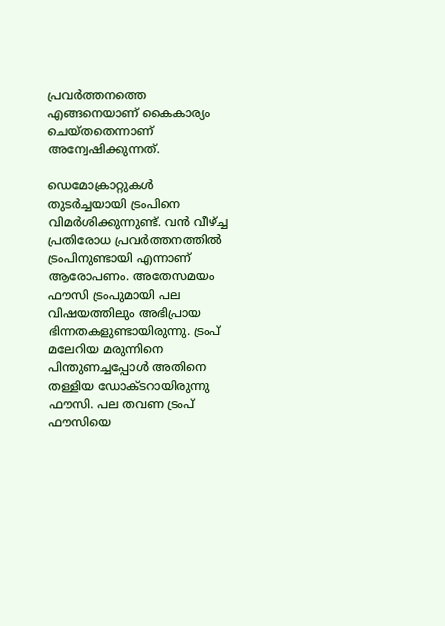പ്രവര്‍ത്തനത്തെ എങ്ങനെയാണ് കൈകാര്യം ചെയ്തതെന്നാണ് അന്വേഷിക്കുന്നത്.

ഡെമോക്രാറ്റുകള്‍ തുടര്‍ച്ചയായി ട്രംപിനെ വിമര്‍ശിക്കുന്നുണ്ട്. വന്‍ വീഴ്ച്ച പ്രതിരോധ പ്രവര്‍ത്തനത്തില്‍ ട്രംപിനുണ്ടായി എന്നാണ് ആരോപണം. അതേസമയം ഫൗസി ട്രംപുമായി പല വിഷയത്തിലും അഭിപ്രായ ഭിന്നതകളുണ്ടായിരുന്നു. ട്രംപ് മലേറിയ മരുന്നിനെ പിന്തുണച്ചപ്പോള്‍ അതിനെ തള്ളിയ ഡോക്ടറായിരുന്നു ഫൗസി. പല തവണ ട്രംപ് ഫൗസിയെ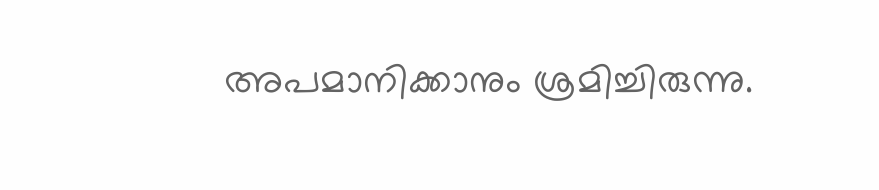അപമാനിക്കാനും ശ്രമിച്ചിരുന്നു.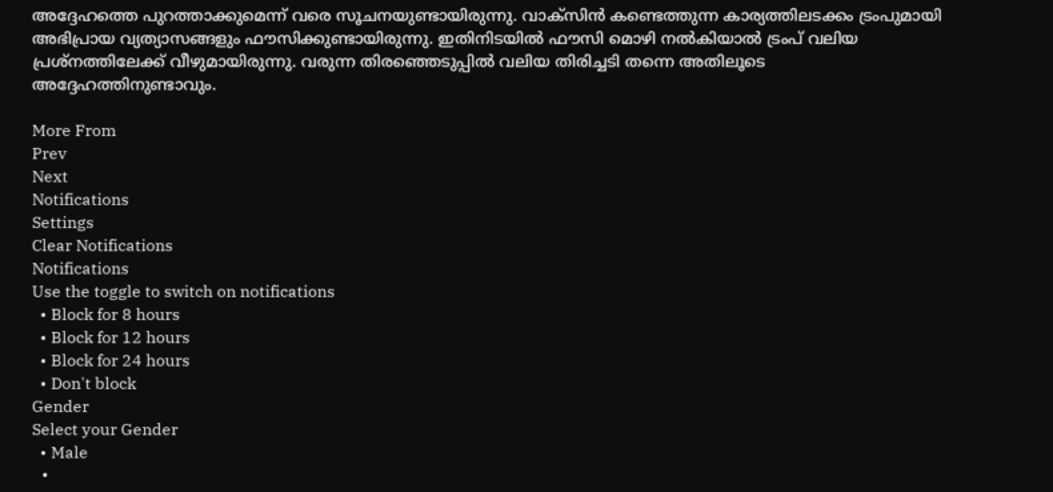അദ്ദേഹത്തെ പുറത്താക്കുമെന്ന് വരെ സൂചനയുണ്ടായിരുന്നു. വാക്‌സിന്‍ കണ്ടെത്തുന്ന കാര്യത്തിലടക്കം ട്രംപുമായി അഭിപ്രായ വ്യത്യാസങ്ങളും ഫൗസിക്കുണ്ടായിരുന്നു. ഇതിനിടയില്‍ ഫൗസി മൊഴി നല്‍കിയാല്‍ ട്രംപ് വലിയ പ്രശ്‌നത്തിലേക്ക് വീഴുമായിരുന്നു. വരുന്ന തിരഞ്ഞെടുപ്പില്‍ വലിയ തിരിച്ചടി തന്നെ അതിലൂടെ അദ്ദേഹത്തിനുണ്ടാവും.

More From
Prev
Next
Notifications
Settings
Clear Notifications
Notifications
Use the toggle to switch on notifications
  • Block for 8 hours
  • Block for 12 hours
  • Block for 24 hours
  • Don't block
Gender
Select your Gender
  • Male
  •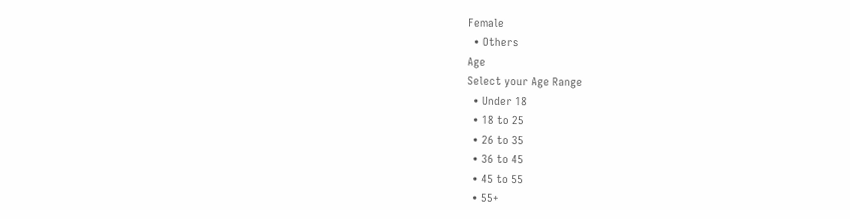Female
  • Others
Age
Select your Age Range
  • Under 18
  • 18 to 25
  • 26 to 35
  • 36 to 45
  • 45 to 55
  • 55+